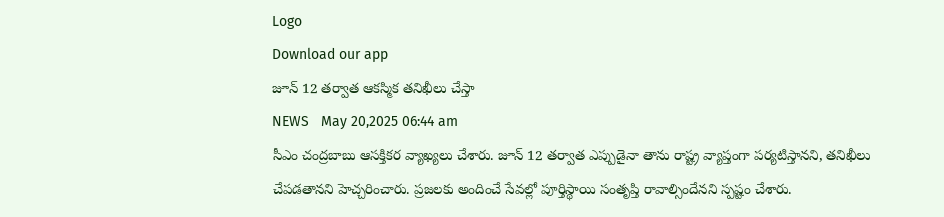Logo
Download our app
జూన్ 12 త‌ర్వాత ఆక‌స్మిక త‌నిఖీలు చేస్తా
NEWS   May 20,2025 06:44 am
సీఎం చంద్ర‌బాబు ఆస‌క్తిక‌ర వ్యాఖ్య‌లు చేశారు. జూన్ 12 త‌ర్వాత ఎప్పుడైనా తాను రాష్ట్ర వ్యాప్తంగా ప‌ర్య‌టిస్తాన‌ని, త‌నిఖీలు చేప‌డ‌తాన‌ని హెచ్చ‌రించారు. ప్రజలకు అందించే సేవల్లో పూర్తిస్థాయి సంతృప్తి రావాల్సిందేన‌ని స్ప‌ష్టం చేశారు.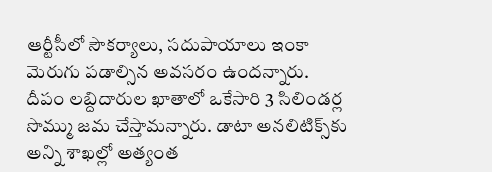ఆర్టీసీలో సౌకర్యాలు, సదుపాయాలు ఇంకా మెరుగు ప‌డాల్సిన అవ‌స‌రం ఉంద‌న్నారు. దీపం లబ్దిదారుల ఖాతాలో ఒకేసారి 3 సిలిండర్ల సొమ్ము జ‌మ చేస్తామ‌న్నారు. డాటా అనలిటిక్స్‌కు అన్ని శాఖల్లో అత్యంత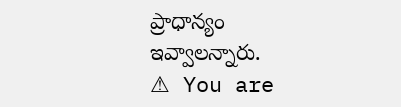ప్రాధాన్యం ఇవ్వాలన్నారు.
⚠ You are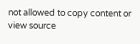not allowed to copy content or view source